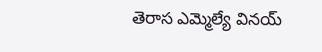తెరాస ఎమ్మెల్యే వినయ్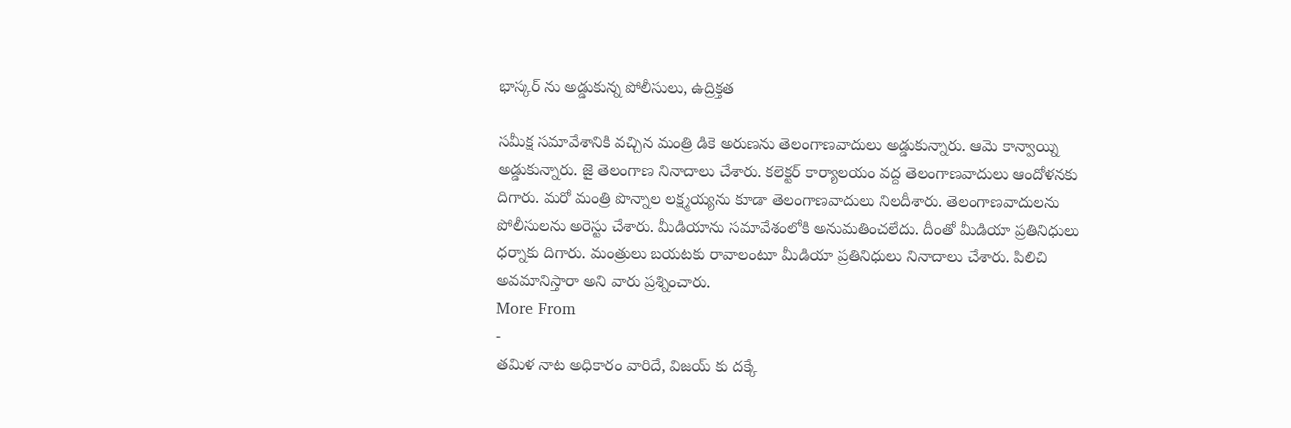భాస్కర్ ను అడ్డుకున్న పోలీసులు, ఉద్రిక్తత

సమీక్ష సమావేశానికి వచ్చిన మంత్రి డికె అరుణను తెలంగాణవాదులు అడ్డుకున్నారు. ఆమె కాన్వాయ్ని అడ్డుకున్నారు. జై తెలంగాణ నినాదాలు చేశారు. కలెక్టర్ కార్యాలయం వద్ద తెలంగాణవాదులు ఆందోళనకు దిగారు. మరో మంత్రి పొన్నాల లక్ష్మయ్యను కూడా తెలంగాణవాదులు నిలదీశారు. తెలంగాణవాదులను పోలీసులను అరెస్టు చేశారు. మీడియాను సమావేశంలోకి అనుమతించలేదు. దీంతో మీడియా ప్రతినిధులు ధర్నాకు దిగారు. మంత్రులు బయటకు రావాలంటూ మీడియా ప్రతినిధులు నినాదాలు చేశారు. పిలిచి అవమానిస్తారా అని వారు ప్రశ్నించారు.
More From
-
తమిళ నాట అధికారం వారిదే, విజయ్ కు దక్కే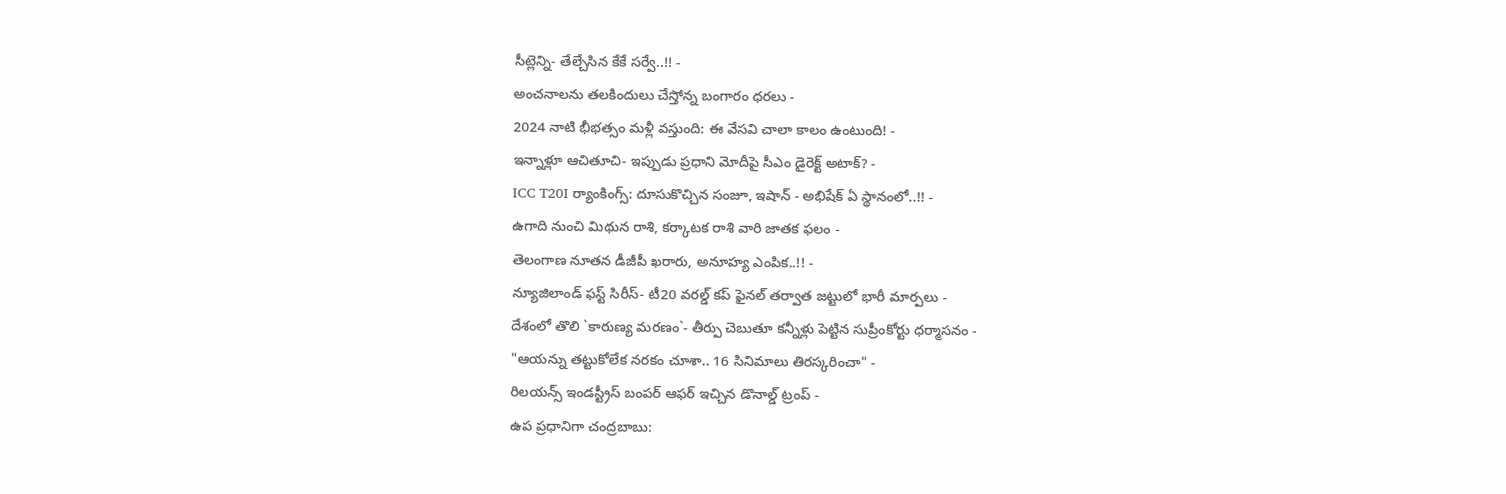సీట్లెన్ని- తేల్చేసిన కేకే సర్వే..!! -
అంచనాలను తలకిందులు చేస్తోన్న బంగారం ధరలు -
2024 నాటి భీభత్సం మళ్లీ వస్తుంది: ఈ వేసవి చాలా కాలం ఉంటుంది! -
ఇన్నాళ్లూ ఆచితూచి- ఇప్పుడు ప్రధాని మోదీపై సీఎం డైరెక్ట్ అటాక్? -
ICC T20I ర్యాంకింగ్స్: దూసుకొచ్చిన సంజూ, ఇషాన్ - అభిషేక్ ఏ స్థానంలో..!! -
ఉగాది నుంచి మిథున రాశి, కర్కాటక రాశి వారి జాతక ఫలం -
తెలంగాణ నూతన డీజీపీ ఖరారు, అనూహ్య ఎంపిక..!! -
న్యూజిలాండ్ ఫస్ట్ సిరీస్- టీ20 వరల్డ్ కప్ ఫైనల్ తర్వాత జట్టులో భారీ మార్పలు -
దేశంలో తొలి `కారుణ్య మరణం`- తీర్పు చెబుతూ కన్నీళ్లు పెట్టిన సుప్రీంకోర్టు ధర్మాసనం -
"ఆయన్ను తట్టుకోలేక నరకం చూశా.. 16 సినిమాలు తిరస్కరించా" -
రిలయన్స్ ఇండస్ట్రీస్ బంపర్ ఆఫర్ ఇచ్చిన డొనాల్డ్ ట్రంప్ -
ఉప ప్రధానిగా చంద్రబాబు: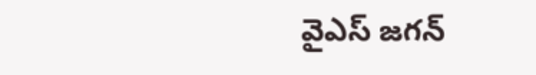వైఎస్ జగన్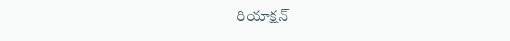రియాక్షన్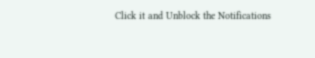Click it and Unblock the Notifications